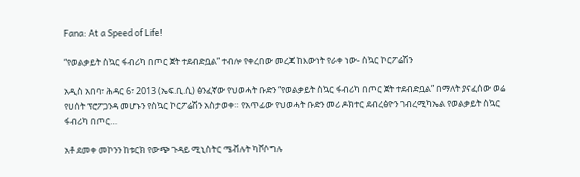Fana: At a Speed of Life!

“የወልቃይት ስኳር ፋብሪካ በጦር ጀት ተደብድቧል” ተብሎ የቀረበው መረጃ ከእውነት የራቀ ነው- ስኳር ኮርፖሬሽን

አዲስ አበባ፣ ሕዳር 6፣ 2013 (ኤፍ.ቢ.ሲ) ፅንፈኛው የህወሓት ቡድን “የወልቃይት ስኳር ፋብሪካ በጦር ጀት ተደብድቧል” በማለት ያናፈሰው ወሬ የሀሰት ፕሮፖጋንዳ መሆኑን የስኳር ኮርፖሬሽን አስታወቀ። የአጥፊው የህወሓት ቡድን መሪ ዶክተር ደብረፅዮን ገብረሚካኤል የወልቃይት ስኳር ፋብሪካ በጦር…

አቶ ደመቀ መኮንን ከቱርክ የውጭ ጉዳይ ሚኒስትር ሜቭሉት ካቮሶግሉ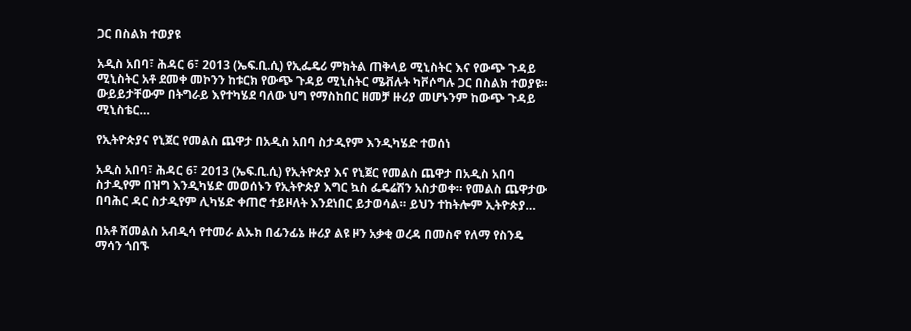ጋር በስልክ ተወያዩ

አዲስ አበባ፣ ሕዳር 6፣ 2013 (ኤፍ.ቢ.ሲ) የኢፌዴሪ ምክትል ጠቅላይ ሚኒስትር እና የውጭ ጉዳይ ሚኒስትር አቶ ደመቀ መኮንን ከቱርክ የውጭ ጉዳይ ሚኒስትር ሜቭሉት ካቮሶግሉ ጋር በስልክ ተወያዩ። ውይይታቸውም በትግራይ እየተካሄደ ባለው ህግ የማስከበር ዘመቻ ዙሪያ መሆኑንም ከውጭ ጉዳይ ሚኒስቴር…

የኢትዮጵያና የኒጀር የመልስ ጨዋታ በአዲስ አበባ ስታዲየም እንዲካሄድ ተወሰነ

አዲስ አበባ፣ ሕዳር 6፣ 2013 (ኤፍ.ቢ.ሲ) የኢትዮጵያ እና የኒጀር የመልስ ጨዋታ በአዲስ አበባ ስታዲየም በዝግ እንዲካሄድ መወሰኑን የኢትዮጵያ እግር ኳስ ፌዴሬሽን አስታወቀ። የመልስ ጨዋታው በባሕር ዳር ስታዲየም ሊካሄድ ቀጠሮ ተይዞለት እንደነበር ይታወሳል። ይህን ተከትሎም ኢትዮጵያ…

በአቶ ሽመልስ አብዲሳ የተመራ ልኡክ በፊንፊኔ ዙሪያ ልዩ ዞን አቃቂ ወረዳ በመስኖ የለማ የስንዴ ማሳን ጎበኙ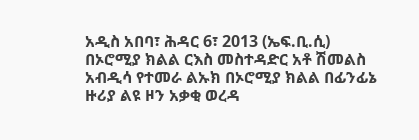አዲስ አበባ፣ ሕዳር 6፣ 2013 (ኤፍ.ቢ.ሲ) በኦሮሚያ ክልል ርእስ መስተዳድር አቶ ሽመልስ አብዲሳ የተመራ ልኡክ በኦሮሚያ ክልል በፊንፊኔ ዙሪያ ልዩ ዞን አቃቂ ወረዳ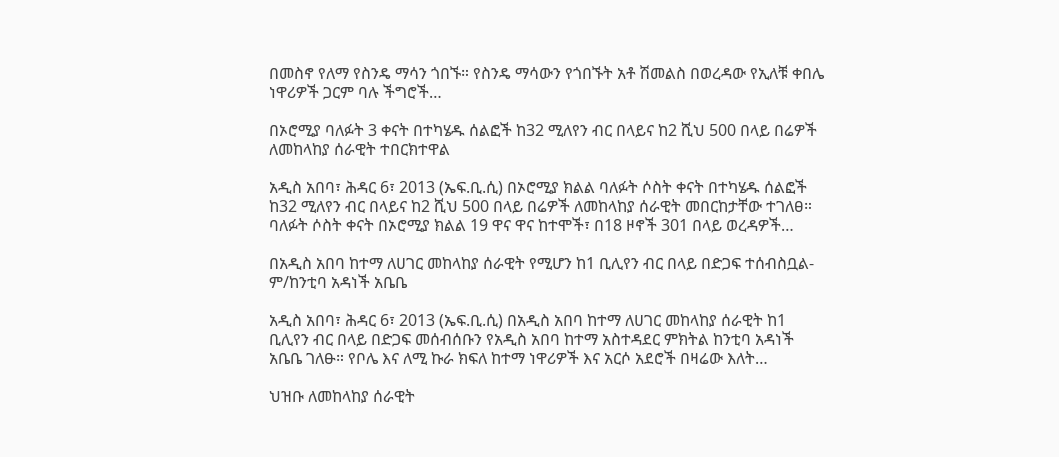በመስኖ የለማ የስንዴ ማሳን ጎበኙ። የስንዴ ማሳውን የጎበኙት አቶ ሽመልስ በወረዳው የኢለቹ ቀበሌ ነዋሪዎች ጋርም ባሉ ችግሮች…

በኦሮሚያ ባለፉት 3 ቀናት በተካሄዱ ሰልፎች ከ32 ሚለየን ብር በላይና ከ2 ሺህ 500 በላይ በሬዎች ለመከላከያ ሰራዊት ተበርክተዋል

አዲስ አበባ፣ ሕዳር 6፣ 2013 (ኤፍ.ቢ.ሲ) በኦሮሚያ ክልል ባለፉት ሶስት ቀናት በተካሄዱ ሰልፎች ከ32 ሚለየን ብር በላይና ከ2 ሺህ 500 በላይ በሬዎች ለመከላከያ ሰራዊት መበርከታቸው ተገለፀ። ባለፉት ሶስት ቀናት በኦሮሚያ ክልል 19 ዋና ዋና ከተሞች፣ በ18 ዞኖች 301 በላይ ወረዳዎች…

በአዲስ አበባ ከተማ ለሀገር መከላከያ ሰራዊት የሚሆን ከ1 ቢሊየን ብር በላይ በድጋፍ ተሰብስቧል- ም/ከንቲባ አዳነች አቤቤ

አዲስ አበባ፣ ሕዳር 6፣ 2013 (ኤፍ.ቢ.ሲ) በአዲስ አበባ ከተማ ለሀገር መከላከያ ሰራዊት ከ1 ቢሊየን ብር በላይ በድጋፍ መሰብሰቡን የአዲስ አበባ ከተማ አስተዳደር ምክትል ከንቲባ አዳነች አቤቤ ገለፁ። የቦሌ እና ለሚ ኩራ ክፍለ ከተማ ነዋሪዎች እና አርሶ አደሮች በዛሬው እለት…

ህዝቡ ለመከላከያ ሰራዊት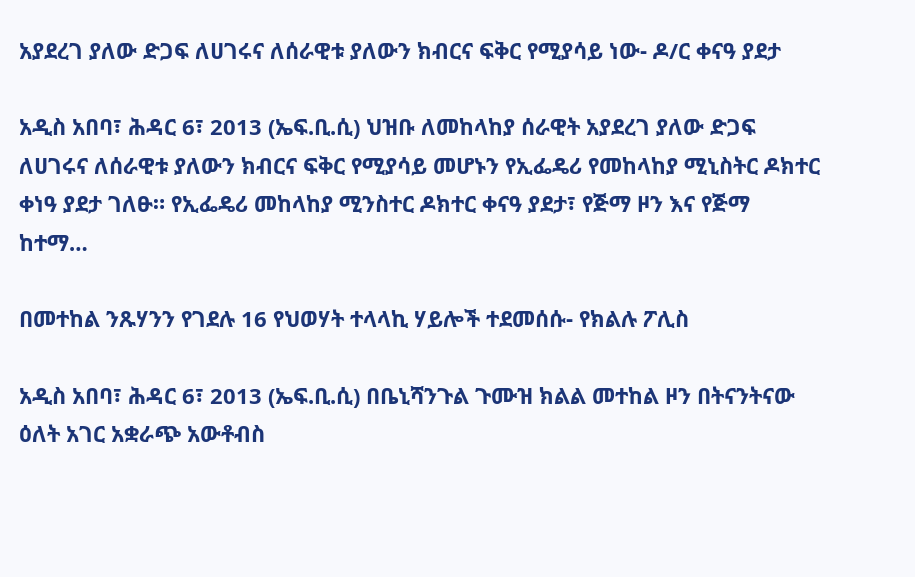አያደረገ ያለው ድጋፍ ለሀገሩና ለሰራዊቱ ያለውን ክብርና ፍቅር የሚያሳይ ነው- ዶ/ር ቀናዓ ያደታ

አዲስ አበባ፣ ሕዳር 6፣ 2013 (ኤፍ.ቢ.ሲ) ህዝቡ ለመከላከያ ሰራዊት አያደረገ ያለው ድጋፍ ለሀገሩና ለሰራዊቱ ያለውን ክብርና ፍቅር የሚያሳይ መሆኑን የኢፌዴሪ የመከላከያ ሚኒስትር ዶክተር ቀነዓ ያደታ ገለፁ። የኢፌዴሪ መከላከያ ሚንስተር ዶክተር ቀናዓ ያደታ፣ የጅማ ዞን እና የጅማ ከተማ…

በመተከል ንጹሃንን የገደሉ 16 የህወሃት ተላላኪ ሃይሎች ተደመሰሱ- የክልሉ ፖሊስ

አዲስ አበባ፣ ሕዳር 6፣ 2013 (ኤፍ.ቢ.ሲ) በቤኒሻንጉል ጉሙዝ ክልል መተከል ዞን በትናንትናው ዕለት አገር አቋራጭ አውቶብስ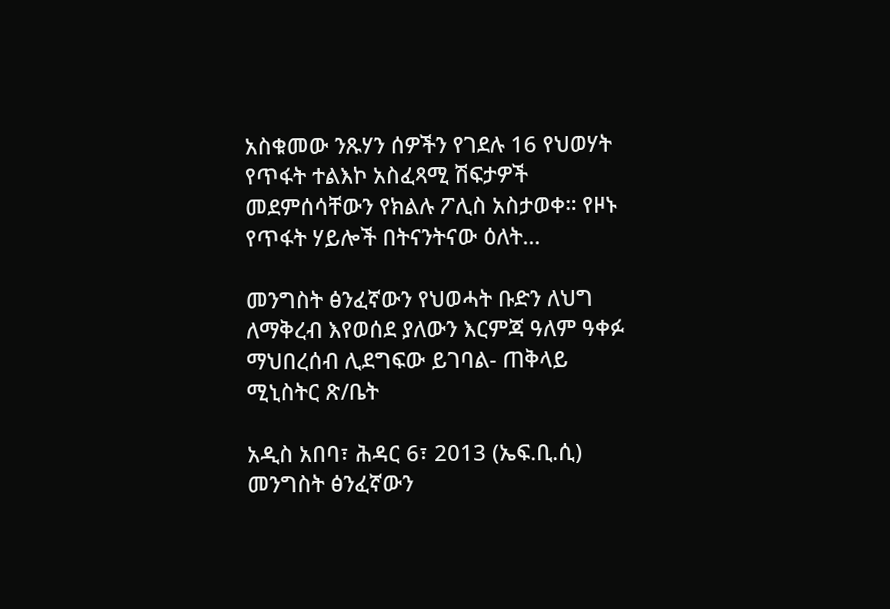አስቁመው ንጹሃን ሰዎችን የገደሉ 16 የህወሃት የጥፋት ተልእኮ አስፈጻሚ ሽፍታዎች መደምሰሳቸውን የክልሉ ፖሊስ አስታወቀ። የዞኑ የጥፋት ሃይሎች በትናንትናው ዕለት…

መንግስት ፅንፈኛውን የህወሓት ቡድን ለህግ ለማቅረብ እየወሰደ ያለውን እርምጃ ዓለም ዓቀፉ ማህበረሰብ ሊደግፍው ይገባል- ጠቅላይ ሚኒስትር ጽ/ቤት

አዲስ አበባ፣ ሕዳር 6፣ 2013 (ኤፍ.ቢ.ሲ) መንግስት ፅንፈኛውን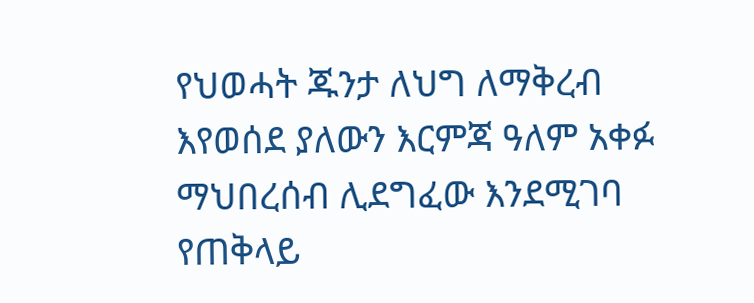የህወሓት ጁንታ ለህግ ለማቅረብ እየወሰደ ያለውን እርምጃ ዓለም አቀፉ ማህበረሰብ ሊደግፈው እንደሚገባ የጠቅላይ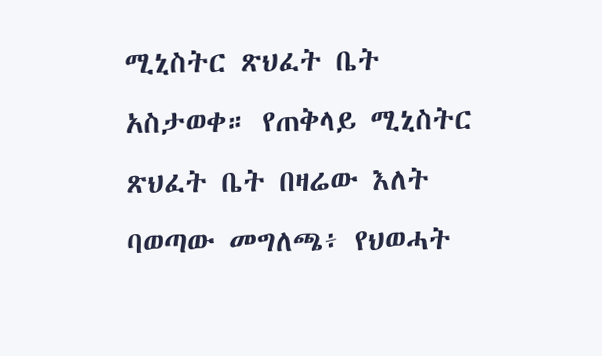ሚኒስትር ጽህፈት ቤት አስታወቀ። የጠቅላይ ሚኒስትር ጽህፈት ቤት በዛሬው እለት ባወጣው መግለጫ፥ የህወሓት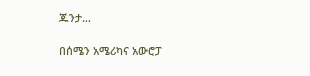ጁንታ…

በሰሜን አሜሪካና አውሮፓ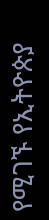የሚገኙ የኢትዮጵያ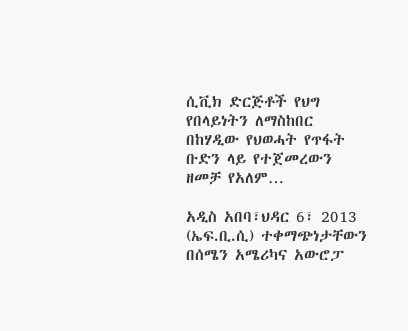ሲቪክ ድርጅቶች የህግ የበላይነትን ለማስከበር በከሃዲው የህወሓት የጥፋት ቡድን ላይ የተጀመረውን ዘመቻ የአለም…

አዲስ አበባ፣ህዳር 6፣ 2013 (ኤፍ.ቢ.ሲ) ተቀማጭነታቸውን በሰሜን አሜሪካና አውሮፓ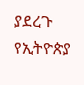ያደረጉ የኢትዮጵያ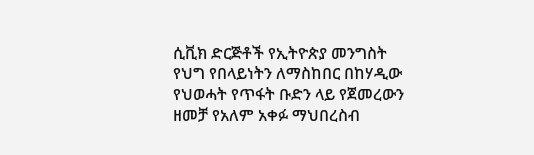ሲቪክ ድርጅቶች የኢትዮጵያ መንግስት የህግ የበላይነትን ለማስከበር በከሃዲው የህወሓት የጥፋት ቡድን ላይ የጀመረውን ዘመቻ የአለም አቀፉ ማህበረስብ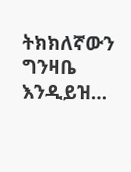ትክክለኛውን ግንዛቤ እንዲይዝ…